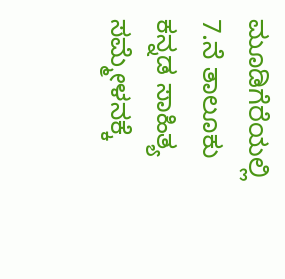ಮೂಡಿಗೆರೆಯಲ್ಲಿ 7.ನೆ ತಾಲೂಕು ಕನ್ನಡ ಸಾಹಿತ್ಯ ಸಮ್ಮೇಳನಕ್ಕೆ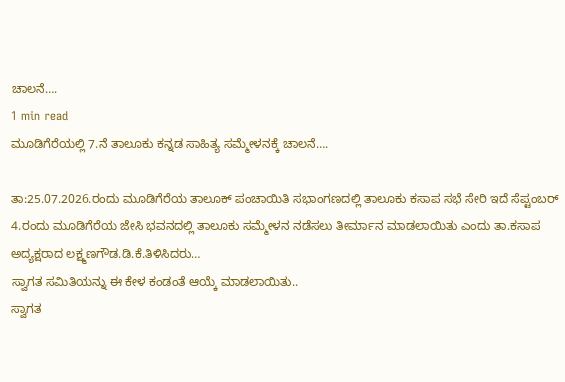ಚಾಲನೆ….
1 min read
ಮೂಡಿಗೆರೆಯಲ್ಲಿ 7.ನೆ ತಾಲೂಕು ಕನ್ನಡ ಸಾಹಿತ್ಯ ಸಮ್ಮೇಳನಕ್ಕೆ ಚಾಲನೆ….

ತಾ:25.07.2026.ರಂದು ಮೂಡಿಗೆರೆಯ ತಾಲೂಕ್ ಪಂಚಾಯಿತಿ ಸಭಾಂಗಣದಲ್ಲಿ ತಾಲೂಕು ಕಸಾಪ ಸಭೆ ಸೇರಿ ಇದೆ ಸೆಪ್ಟಂಬರ್ 4.ರಂದು ಮೂಡಿಗೆರೆಯ ಜೇಸಿ ಭವನದಲ್ಲಿ ತಾಲೂಕು ಸಮ್ಮೇಳನ ನಡೆಸಲು ತೀರ್ಮಾನ ಮಾಡಲಾಯಿತು ಎಂದು ತಾ.ಕಸಾಪ ಅದ್ಯಕ್ಷರಾದ ಲಕ್ಷ್ಮಣಗೌಡ.ಡಿ.ಕೆ.ತಿಳಿಸಿದರು…
ಸ್ವಾಗತ ಸಮಿತಿಯನ್ನು ಈ ಕೇಳ ಕಂಡಂತೆ ಆಯ್ಕೆ ಮಾಡಲಾಯಿತು..
ಸ್ವಾಗತ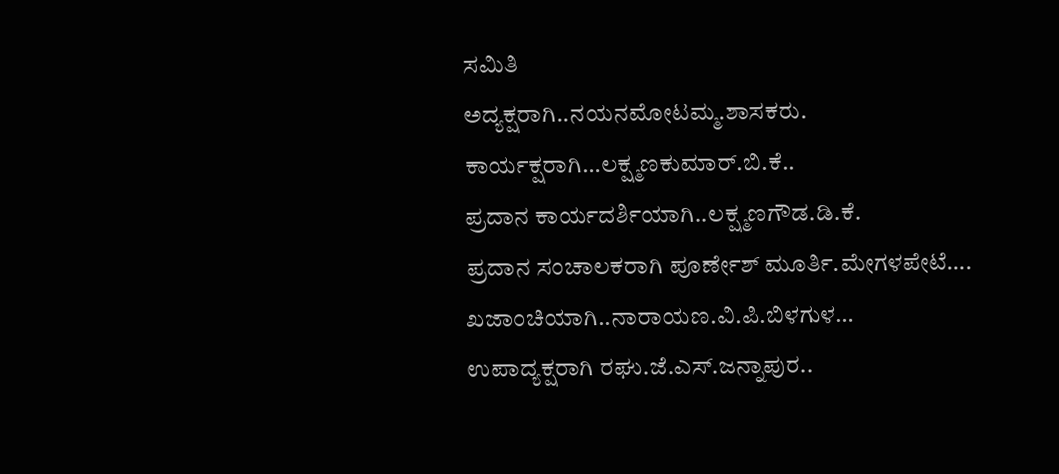ಸಮಿತಿ
ಅದ್ಯಕ್ಷರಾಗಿ..ನಯನಮೋಟಮ್ಮ.ಶಾಸಕರು.
ಕಾರ್ಯಕ್ಷರಾಗಿ…ಲಕ್ಷ್ಮಣಕುಮಾರ್.ಬಿ.ಕೆ..
ಪ್ರದಾನ ಕಾರ್ಯದರ್ಶಿಯಾಗಿ..ಲಕ್ಷ್ಮಣಗೌಡ.ಡಿ.ಕೆ.
ಪ್ರದಾನ ಸಂಚಾಲಕರಾಗಿ ಪೂರ್ಣೇಶ್ ಮೂರ್ತಿ.ಮೇಗಳಪೇಟೆ….
ಖಜಾಂಚಿಯಾಗಿ..ನಾರಾಯಣ.ವಿ.ಪಿ.ಬಿಳಗುಳ…
ಉಪಾದ್ಯಕ್ಷರಾಗಿ ರಘು.ಜೆ.ಎಸ್.ಜನ್ನಾಪುರ..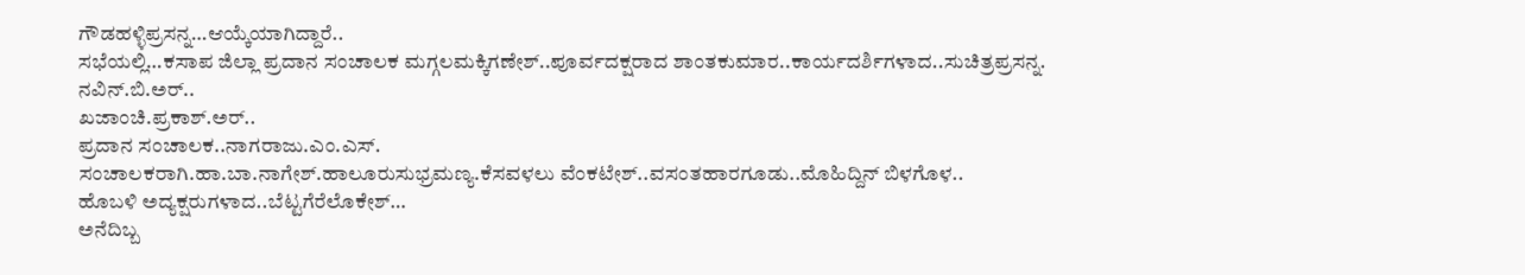ಗೌಡಹಳ್ಳಿಪ್ರಸನ್ನ…ಆಯ್ಕೆಯಾಗಿದ್ದಾರೆ..
ಸಭೆಯಲ್ಲಿ…ಕಸಾಪ ಜಿಲ್ಲಾ ಪ್ರದಾನ ಸಂಚಾಲಕ ಮಗ್ಗಲಮಕ್ಕಿಗಣೇಶ್..ಪೂರ್ವದಕ್ಷರಾದ ಶಾಂತಕುಮಾರ..ಕಾರ್ಯದರ್ಶಿಗಳಾದ..ಸುಚಿತ್ರಪ್ರಸನ್ನ.
ನವಿನ್.ಬಿ.ಅರ್..
ಖಜಾಂಚಿ.ಪ್ರಕಾಶ್.ಅರ್..
ಪ್ರದಾನ ಸಂಚಾಲಕ..ನಾಗರಾಜು.ಎಂ.ಎಸ್.
ಸಂಚಾಲಕರಾಗಿ.ಹಾ.ಬಾ.ನಾಗೇಶ್.ಹಾಲೂರುಸುಭ್ರಮಣ್ಯ.ಕೆಸವಳಲು ವೆಂಕಟೇಶ್..ವಸಂತಹಾರಗೂಡು..ಮೊಹಿದ್ದಿನ್ ಬಿಳಗೊಳ..
ಹೊಬಳಿ ಅದ್ಯಕ್ಷರುಗಳಾದ..ಬೆಟ್ಟಗೆರೆಲೊಕೇಶ್…
ಅನೆದಿಬ್ಬ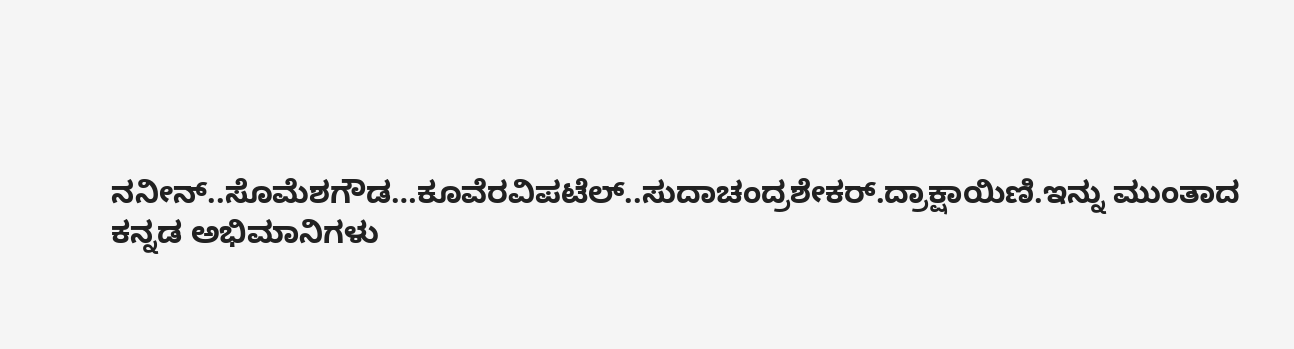ನನೀನ್..ಸೊಮೆಶಗೌಡ…ಕೂವೆರವಿಪಟೆಲ್..ಸುದಾಚಂದ್ರಶೇಕರ್.ದ್ರಾಕ್ಷಾಯಿಣಿ.ಇನ್ನು ಮುಂತಾದ ಕನ್ನಡ ಅಭಿಮಾನಿಗಳು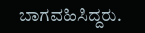ಬಾಗವಹಿಸಿದ್ದರು.